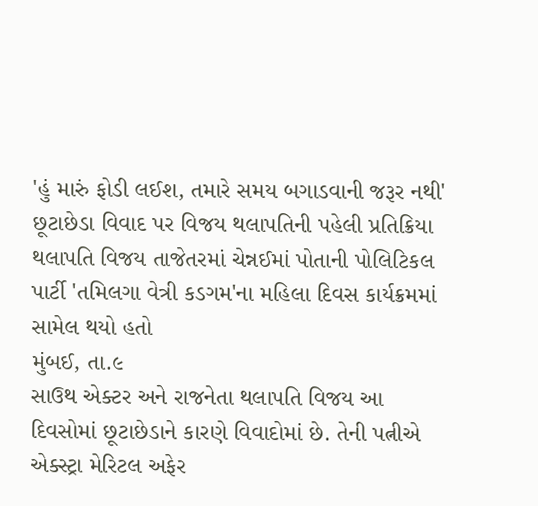'હું મારું ફોડી લઈશ, તમારે સમય બગાડવાની જરૂર નથી' છૂટાછેડા વિવાદ પર વિજય થલાપતિની પહેલી પ્રતિક્રિયા
થલાપતિ વિજય તાજેતરમાં ચેન્નઈમાં પોતાની પોલિટિકલ પાર્ટી 'તમિલગા વેત્રી કડગમ'ના મહિલા દિવસ કાર્યક્રમમાં સામેલ થયો હતો
મુંબઈ, તા.૯
સાઉથ એક્ટર અને રાજનેતા થલાપતિ વિજય આ દિવસોમાં છૂટાછેડાને કારણે વિવાદોમાં છે. તેની પત્નીએ એક્સ્ટ્રા મેરિટલ અફેર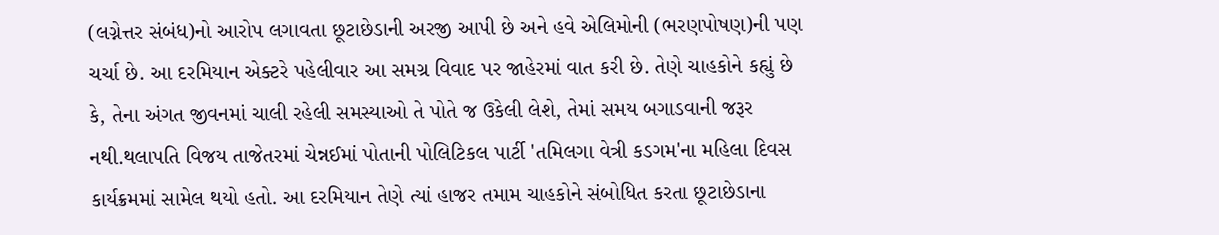(લગ્નેત્તર સંબંધ)નો આરોપ લગાવતા છૂટાછેડાની અરજી આપી છે અને હવે એલિમોની (ભરણપોષણ)ની પણ ચર્ચા છે. આ દરમિયાન એક્ટરે પહેલીવાર આ સમગ્ર વિવાદ પર જાહેરમાં વાત કરી છે. તેણે ચાહકોને કહ્યું છે કે, તેના અંગત જીવનમાં ચાલી રહેલી સમસ્યાઓ તે પોતે જ ઉકેલી લેશે, તેમાં સમય બગાડવાની જરૂર નથી.થલાપતિ વિજય તાજેતરમાં ચેન્નઈમાં પોતાની પોલિટિકલ પાર્ટી 'તમિલગા વેત્રી કડગમ'ના મહિલા દિવસ કાર્યક્રમમાં સામેલ થયો હતો. આ દરમિયાન તેણે ત્યાં હાજર તમામ ચાહકોને સંબોધિત કરતા છૂટાછેડાના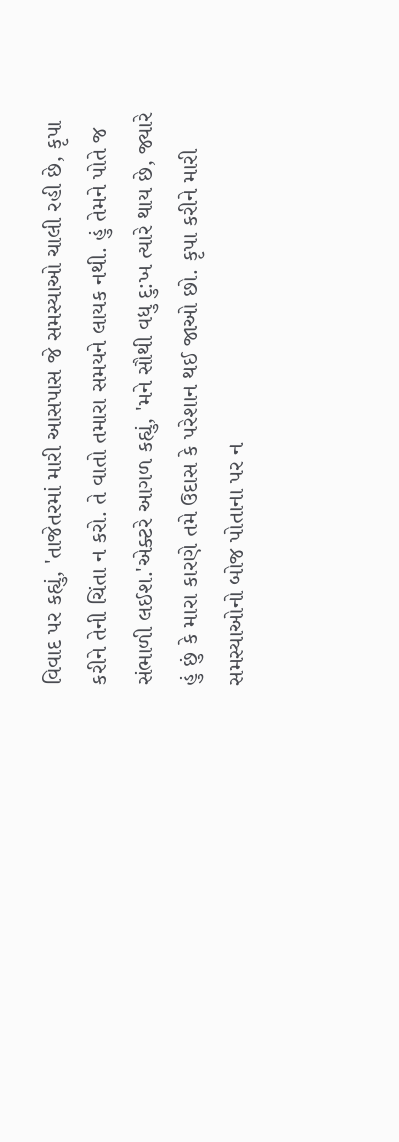વિવાદ પર કહ્યું, 'તાજેતરમાં મારી આસપાસ જે સમસ્યાઓ ચાલી રહી છે, કૃપા કરીને તેની ચિંતા ન કરો. તે વાતો તમારા સમયને લાયક નથી. હું તેમને પોતે જ સંભાળી લઈશ.'એક્ટરે આગળ કહ્યું, 'મને સૌથી વધુ દુ:ખ ત્યારે થાય છે, જ્યારે હું છું કે મારા કારણે તમે ઉદાસ કે પરેશાન થઈ જાઓ છો. કૃપા કરીને મારી સમસ્યાઓનો બોજ પોતાના પર ન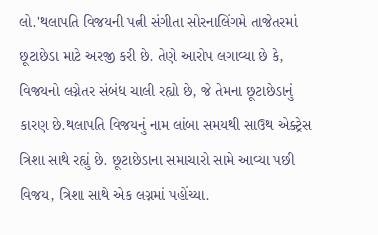લો.'થલાપતિ વિજયની પત્ની સંગીતા સોરનાલિંગમે તાજેતરમાં છૂટાછેડા માટે અરજી કરી છે. તેણે આરોપ લગાવ્યા છે કે, વિજયનો લગ્નેતર સંબંધ ચાલી રહ્યો છે, જે તેમના છૂટાછેડાનું કારણ છે.થલાપતિ વિજયનું નામ લાંબા સમયથી સાઉથ એક્ટ્રેસ ત્રિશા સાથે રહ્યું છે. છૂટાછેડાના સમાચારો સામે આવ્યા પછી વિજય, ત્રિશા સાથે એક લગ્નમાં પહોંચ્યા.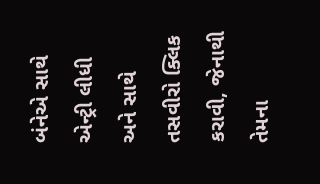બંનેએ સાથે એન્ટ્રી લીધી અને સાથે તસવીરો ક્લિક કરાવી, જેનાથી તેમના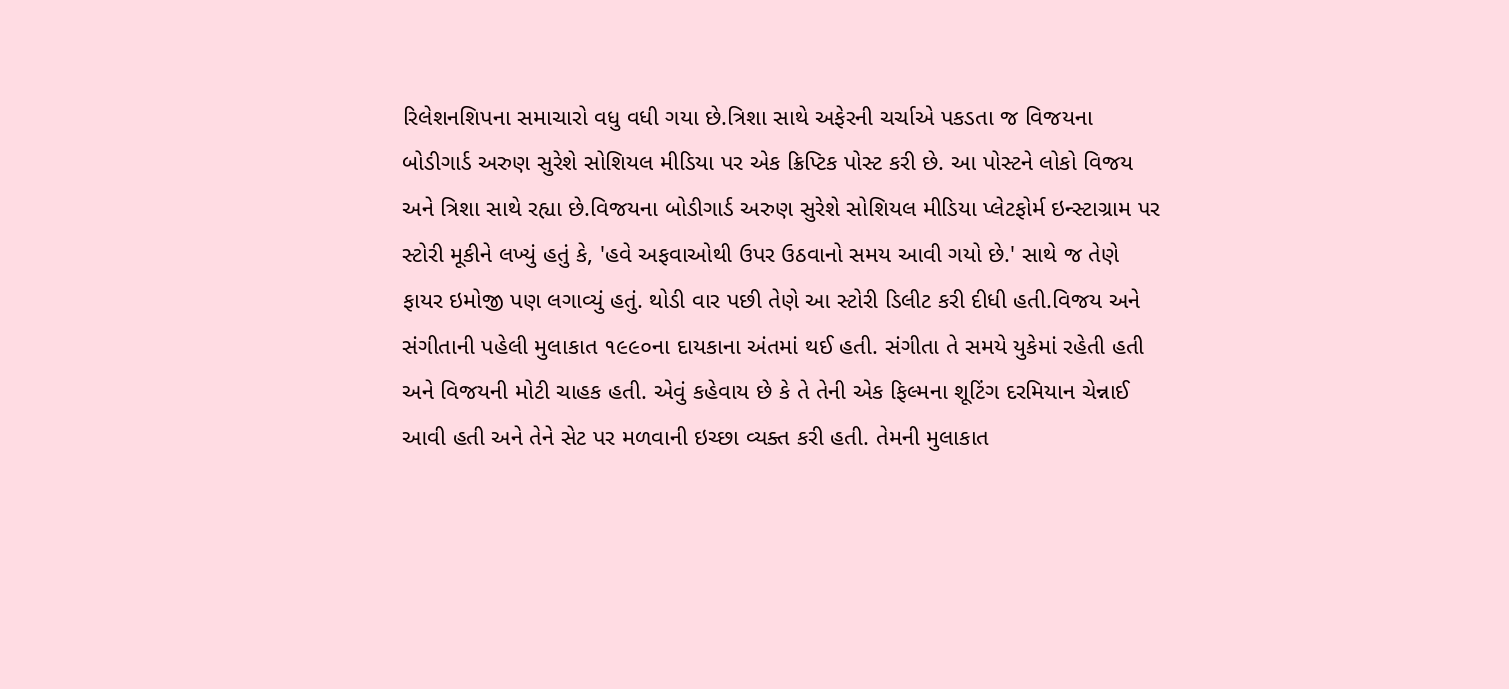રિલેશનશિપના સમાચારો વધુ વધી ગયા છે.ત્રિશા સાથે અફેરની ચર્ચાએ પકડતા જ વિજયના બોડીગાર્ડ અરુણ સુરેશે સોશિયલ મીડિયા પર એક ક્રિપ્ટિક પોસ્ટ કરી છે. આ પોસ્ટને લોકો વિજય અને ત્રિશા સાથે રહ્યા છે.વિજયના બોડીગાર્ડ અરુણ સુરેશે સોશિયલ મીડિયા પ્લેટફોર્મ ઇન્સ્ટાગ્રામ પર સ્ટોરી મૂકીને લખ્યું હતું કે, 'હવે અફવાઓથી ઉપર ઉઠવાનો સમય આવી ગયો છે.' સાથે જ તેણે ફાયર ઇમોજી પણ લગાવ્યું હતું. થોડી વાર પછી તેણે આ સ્ટોરી ડિલીટ કરી દીધી હતી.વિજય અને સંગીતાની પહેલી મુલાકાત ૧૯૯૦ના દાયકાના અંતમાં થઈ હતી. સંગીતા તે સમયે યુકેમાં રહેતી હતી અને વિજયની મોટી ચાહક હતી. એવું કહેવાય છે કે તે તેની એક ફિલ્મના શૂટિંગ દરમિયાન ચેન્નાઈ આવી હતી અને તેને સેટ પર મળવાની ઇચ્છા વ્યક્ત કરી હતી. તેમની મુલાકાત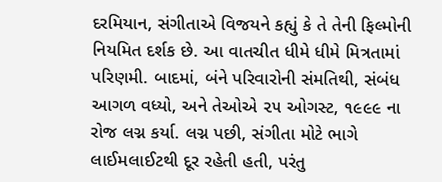દરમિયાન, સંગીતાએ વિજયને કહ્યું કે તે તેની ફિલ્મોની નિયમિત દર્શક છે. આ વાતચીત ધીમે ધીમે મિત્રતામાં પરિણમી. બાદમાં, બંને પરિવારોની સંમતિથી, સંબંધ આગળ વધ્યો, અને તેઓએ ૨૫ ઓગસ્ટ, ૧૯૯૯ ના રોજ લગ્ન કર્યા. લગ્ન પછી, સંગીતા મોટે ભાગે લાઈમલાઈટથી દૂર રહેતી હતી, પરંતુ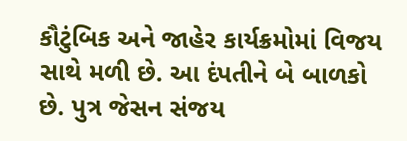કૌટુંબિક અને જાહેર કાર્યક્રમોમાં વિજય સાથે મળી છે. આ દંપતીને બે બાળકો છે. પુત્ર જેસન સંજય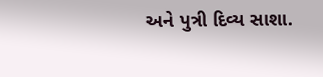અને પુત્રી દિવ્ય સાશા.